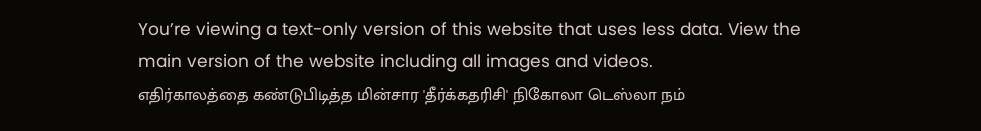You’re viewing a text-only version of this website that uses less data. View the main version of the website including all images and videos.
எதிர்காலத்தை கண்டுபிடித்த மின்சார 'தீர்க்கதரிசி' நிகோலா டெஸ்லா நம்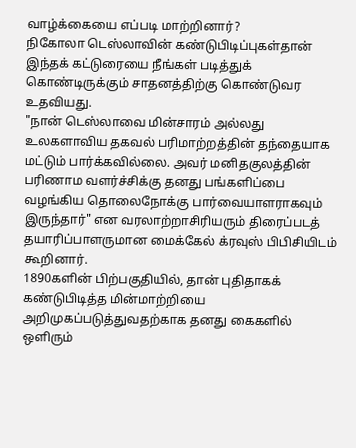வாழ்க்கையை எப்படி மாற்றினார்?
நிகோலா டெஸ்லாவின் கண்டுபிடிப்புகள்தான் இந்தக் கட்டுரையை நீங்கள் படித்துக் கொண்டிருக்கும் சாதனத்திற்கு கொண்டுவர உதவியது.
"நான் டெஸ்லாவை மின்சாரம் அல்லது உலகளாவிய தகவல் பரிமாற்றத்தின் தந்தையாக மட்டும் பார்க்கவில்லை. அவர் மனிதகுலத்தின் பரிணாம வளர்ச்சிக்கு தனது பங்களிப்பை வழங்கிய தொலைநோக்கு பார்வையாளராகவும் இருந்தார்" என வரலாற்றாசிரியரும் திரைப்படத் தயாரிப்பாளருமான மைக்கேல் க்ரவுஸ் பிபிசியிடம் கூறினார்.
1890களின் பிற்பகுதியில், தான் புதிதாகக் கண்டுபிடித்த மின்மாற்றியை அறிமுகப்படுத்துவதற்காக தனது கைகளில் ஒளிரும்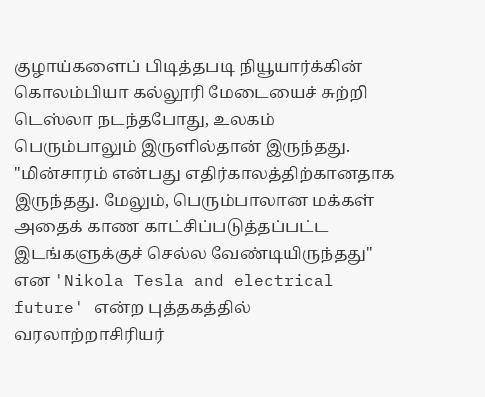குழாய்களைப் பிடித்தபடி நியூயார்க்கின் கொலம்பியா கல்லூரி மேடையைச் சுற்றி டெஸ்லா நடந்தபோது, உலகம் பெரும்பாலும் இருளில்தான் இருந்தது.
"மின்சாரம் என்பது எதிர்காலத்திற்கானதாக இருந்தது. மேலும், பெரும்பாலான மக்கள் அதைக் காண காட்சிப்படுத்தப்பட்ட இடங்களுக்குச் செல்ல வேண்டியிருந்தது" என 'Nikola Tesla and electrical future' என்ற புத்தகத்தில் வரலாற்றாசிரியர்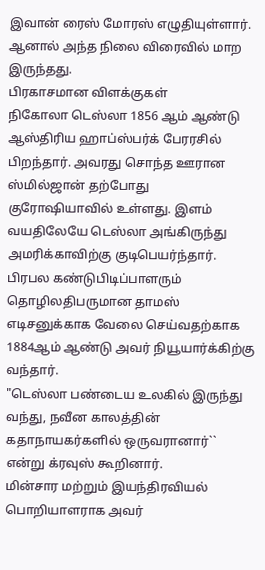இவான் ரைஸ் மோரஸ் எழுதியுள்ளார்.
ஆனால் அந்த நிலை விரைவில் மாற இருந்தது.
பிரகாசமான விளக்குகள்
நிகோலா டெஸ்லா 1856 ஆம் ஆண்டு ஆஸ்திரிய ஹாப்ஸ்பர்க் பேரரசில் பிறந்தார். அவரது சொந்த ஊரான ஸ்மில்ஜான் தற்போது குரோஷியாவில் உள்ளது. இளம் வயதிலேயே டெஸ்லா அங்கிருந்து அமரிக்காவிற்கு குடிபெயர்ந்தார்.
பிரபல கண்டுபிடிப்பாளரும் தொழிலதிபருமான தாமஸ் எடிசனுக்காக வேலை செய்வதற்காக 1884ஆம் ஆண்டு அவர் நியூயார்க்கிற்கு வந்தார்.
"டெஸ்லா பண்டைய உலகில் இருந்து வந்து, நவீன காலத்தின் கதாநாயகர்களில் ஒருவரானார்`` என்று க்ரவுஸ் கூறினார்.
மின்சார மற்றும் இயந்திரவியல் பொறியாளராக அவர்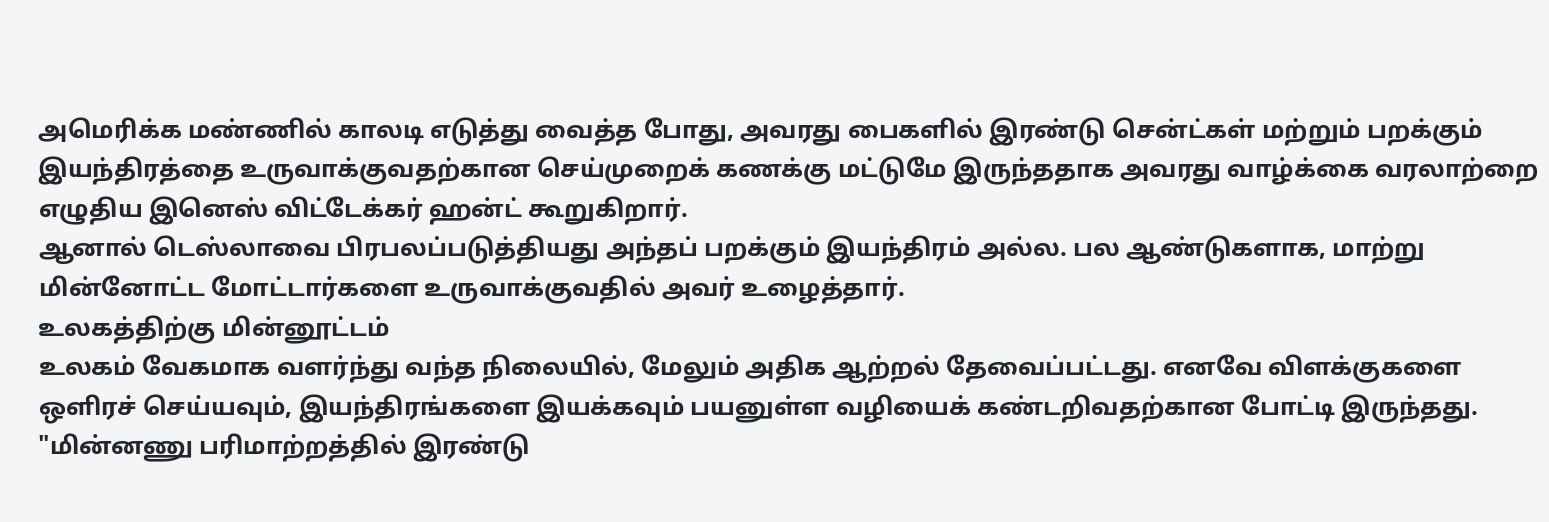அமெரிக்க மண்ணில் காலடி எடுத்து வைத்த போது, அவரது பைகளில் இரண்டு சென்ட்கள் மற்றும் பறக்கும் இயந்திரத்தை உருவாக்குவதற்கான செய்முறைக் கணக்கு மட்டுமே இருந்ததாக அவரது வாழ்க்கை வரலாற்றை எழுதிய இனெஸ் விட்டேக்கர் ஹன்ட் கூறுகிறார்.
ஆனால் டெஸ்லாவை பிரபலப்படுத்தியது அந்தப் பறக்கும் இயந்திரம் அல்ல. பல ஆண்டுகளாக, மாற்று மின்னோட்ட மோட்டார்களை உருவாக்குவதில் அவர் உழைத்தார்.
உலகத்திற்கு மின்னூட்டம்
உலகம் வேகமாக வளர்ந்து வந்த நிலையில், மேலும் அதிக ஆற்றல் தேவைப்பட்டது. எனவே விளக்குகளை ஒளிரச் செய்யவும், இயந்திரங்களை இயக்கவும் பயனுள்ள வழியைக் கண்டறிவதற்கான போட்டி இருந்தது.
"மின்னணு பரிமாற்றத்தில் இரண்டு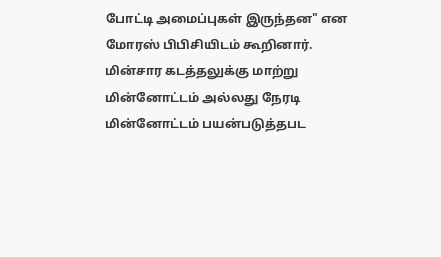போட்டி அமைப்புகள் இருந்தன" என மோரஸ் பிபிசியிடம் கூறினார்.
மின்சார கடத்தலுக்கு மாற்று மின்னோட்டம் அல்லது நேரடி மின்னோட்டம் பயன்படுத்தபட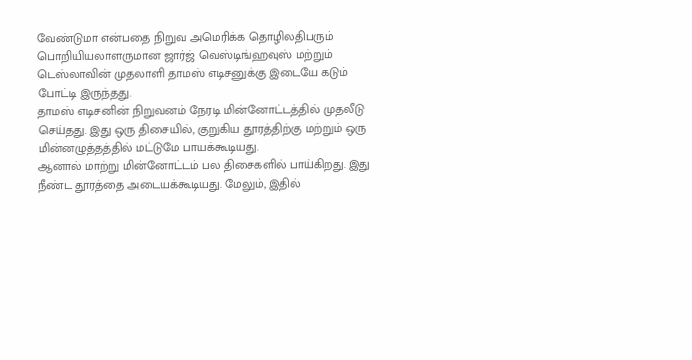வேண்டுமா என்பதை நிறுவ அமெரிக்க தொழிலதிபரும் பொறியியலாளருமான ஜார்ஜ் வெஸ்டிங்ஹவுஸ் மற்றும் டெஸ்லாவின் முதலாளி தாமஸ் எடிசனுக்கு இடையே கடும் போட்டி இருந்தது.
தாமஸ் எடிசனின் நிறுவனம் நேரடி மின்னோட்டத்தில் முதலீடு செய்தது. இது ஒரு திசையில், குறுகிய தூரத்திற்கு மற்றும் ஒரு மின்னழுத்தத்தில் மட்டுமே பாயக்கூடியது.
ஆனால் மாற்று மின்னோட்டம் பல திசைகளில் பாய்கிறது. இது நீண்ட தூரத்தை அடையக்கூடியது. மேலும், இதில்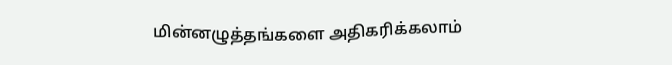மின்னழுத்தங்களை அதிகரிக்கலாம்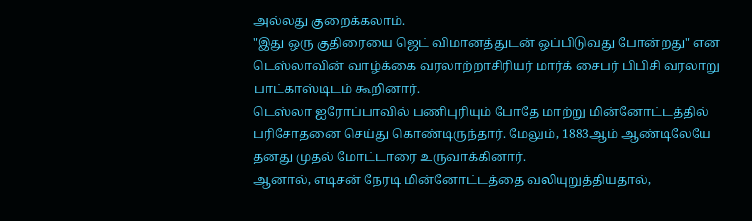அல்லது குறைக்கலாம்.
"இது ஒரு குதிரையை ஜெட் விமானத்துடன் ஒப்பிடுவது போன்றது" என டெஸ்லாவின் வாழ்க்கை வரலாற்றாசிரியர் மார்க் சைபர் பிபிசி வரலாறு பாட்காஸ்டிடம் கூறினார்.
டெஸ்லா ஐரோப்பாவில் பணிபுரியும் போதே மாற்று மின்னோட்டத்தில் பரிசோதனை செய்து கொண்டிருந்தார். மேலும், 1883ஆம் ஆண்டிலேயே தனது முதல் மோட்டாரை உருவாக்கினார்.
ஆனால், எடிசன் நேரடி மின்னோட்டத்தை வலியுறுத்தியதால்,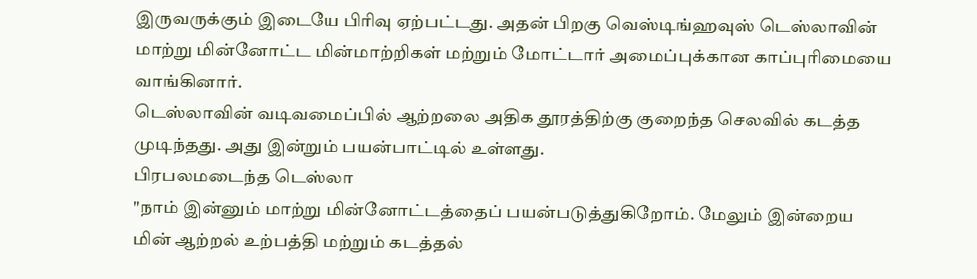இருவருக்கும் இடையே பிரிவு ஏற்பட்டது. அதன் பிறகு வெஸ்டிங்ஹவுஸ் டெஸ்லாவின் மாற்று மின்னோட்ட மின்மாற்றிகள் மற்றும் மோட்டார் அமைப்புக்கான காப்புரிமையை வாங்கினார்.
டெஸ்லாவின் வடிவமைப்பில் ஆற்றலை அதிக தூரத்திற்கு குறைந்த செலவில் கடத்த முடிந்தது. அது இன்றும் பயன்பாட்டில் உள்ளது.
பிரபலமடைந்த டெஸ்லா
"நாம் இன்னும் மாற்று மின்னோட்டத்தைப் பயன்படுத்துகிறோம். மேலும் இன்றைய மின் ஆற்றல் உற்பத்தி மற்றும் கடத்தல்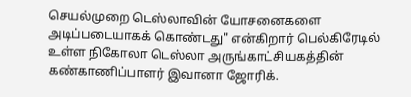செயல்முறை டெஸ்லாவின் யோசனைகளை அடிப்படையாகக் கொண்டது" என்கிறார் பெல்கிரேடில் உள்ள நிகோலா டெஸ்லா அருங்காட்சியகத்தின் கண்காணிப்பாளர் இவானா ஜோரிக்.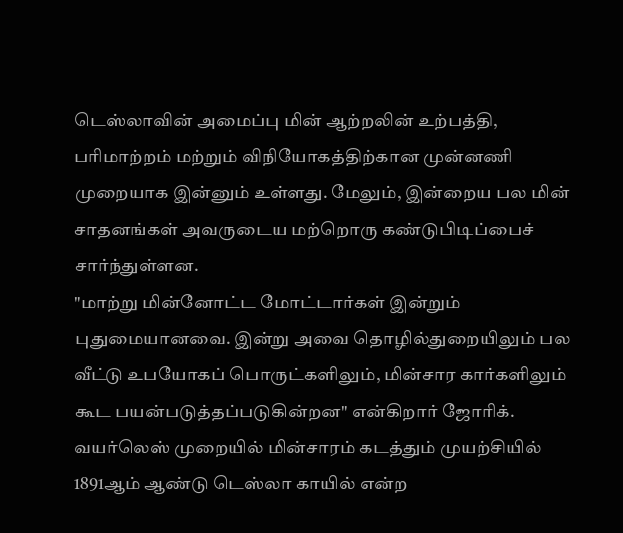டெஸ்லாவின் அமைப்பு மின் ஆற்றலின் உற்பத்தி, பரிமாற்றம் மற்றும் விநியோகத்திற்கான முன்னணி முறையாக இன்னும் உள்ளது. மேலும், இன்றைய பல மின் சாதனங்கள் அவருடைய மற்றொரு கண்டுபிடிப்பைச் சார்ந்துள்ளன.
"மாற்று மின்னோட்ட மோட்டார்கள் இன்றும் புதுமையானவை. இன்று அவை தொழில்துறையிலும் பல வீட்டு உபயோகப் பொருட்களிலும், மின்சார கார்களிலும் கூட பயன்படுத்தப்படுகின்றன" என்கிறார் ஜோரிக்.
வயர்லெஸ் முறையில் மின்சாரம் கடத்தும் முயற்சியில் 1891ஆம் ஆண்டு டெஸ்லா காயில் என்ற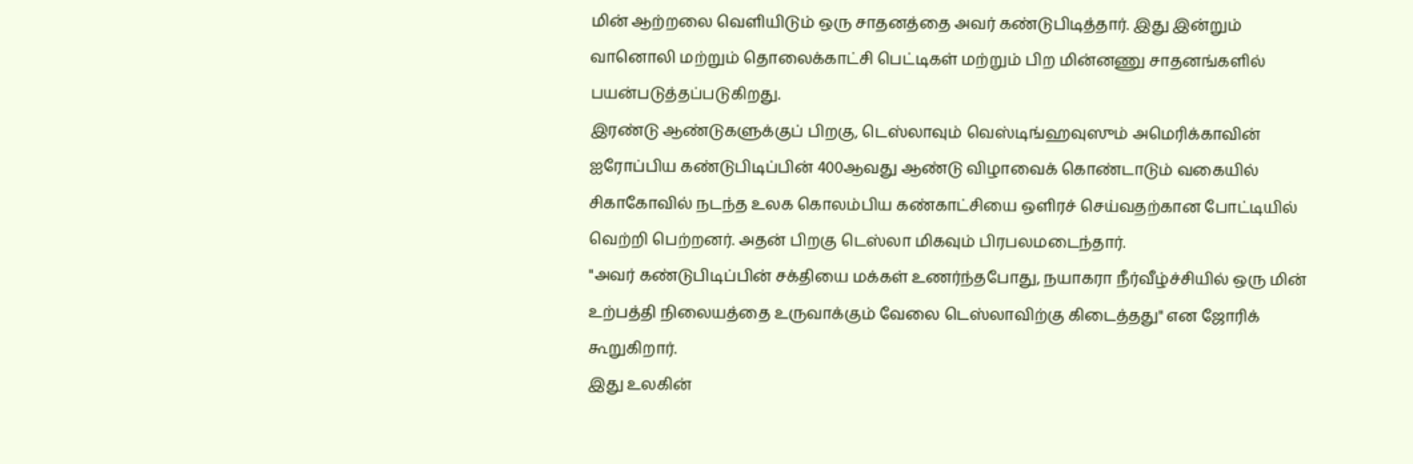மின் ஆற்றலை வெளியிடும் ஒரு சாதனத்தை அவர் கண்டுபிடித்தார். இது இன்றும் வானொலி மற்றும் தொலைக்காட்சி பெட்டிகள் மற்றும் பிற மின்னணு சாதனங்களில் பயன்படுத்தப்படுகிறது.
இரண்டு ஆண்டுகளுக்குப் பிறகு, டெஸ்லாவும் வெஸ்டிங்ஹவுஸும் அமெரிக்காவின் ஐரோப்பிய கண்டுபிடிப்பின் 400ஆவது ஆண்டு விழாவைக் கொண்டாடும் வகையில் சிகாகோவில் நடந்த உலக கொலம்பிய கண்காட்சியை ஒளிரச் செய்வதற்கான போட்டியில் வெற்றி பெற்றனர். அதன் பிறகு டெஸ்லா மிகவும் பிரபலமடைந்தார்.
"அவர் கண்டுபிடிப்பின் சக்தியை மக்கள் உணர்ந்தபோது, நயாகரா நீர்வீழ்ச்சியில் ஒரு மின் உற்பத்தி நிலையத்தை உருவாக்கும் வேலை டெஸ்லாவிற்கு கிடைத்தது" என ஜோரிக் கூறுகிறார்.
இது உலகின்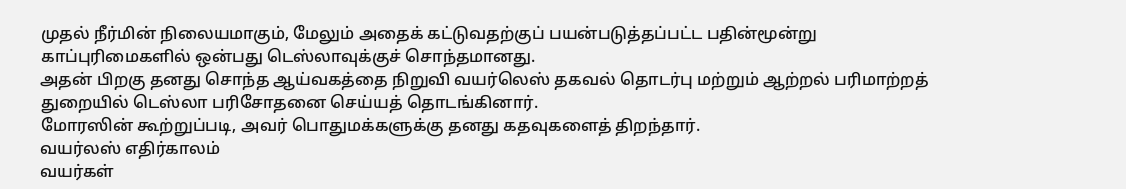முதல் நீர்மின் நிலையமாகும், மேலும் அதைக் கட்டுவதற்குப் பயன்படுத்தப்பட்ட பதின்மூன்று காப்புரிமைகளில் ஒன்பது டெஸ்லாவுக்குச் சொந்தமானது.
அதன் பிறகு தனது சொந்த ஆய்வகத்தை நிறுவி வயர்லெஸ் தகவல் தொடர்பு மற்றும் ஆற்றல் பரிமாற்றத் துறையில் டெஸ்லா பரிசோதனை செய்யத் தொடங்கினார்.
மோரஸின் கூற்றுப்படி, அவர் பொதுமக்களுக்கு தனது கதவுகளைத் திறந்தார்.
வயர்லஸ் எதிர்காலம்
வயர்கள்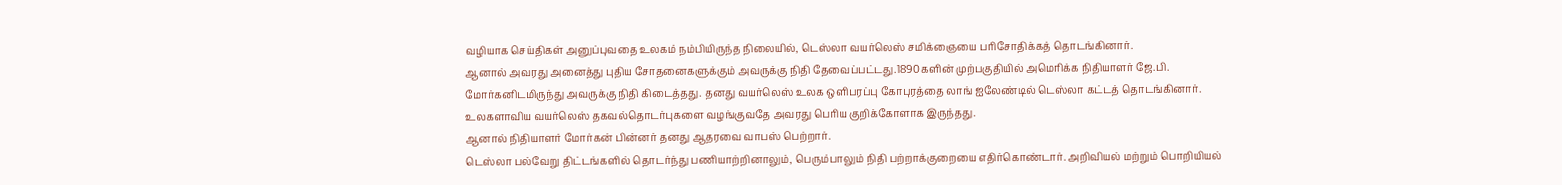வழியாக செய்திகள் அனுப்புவதை உலகம் நம்பியிருந்த நிலையில், டெஸ்லா வயர்லெஸ் சமிக்ஞையை பரிசோதிக்கத் தொடங்கினார்.
ஆனால் அவரது அனைத்து புதிய சோதனைகளுக்கும் அவருக்கு நிதி தேவைப்பட்டது.1890களின் முற்பகுதியில் அமெரிக்க நிதியாளர் ஜே.பி. மோர்கனிடமிருந்து அவருக்கு நிதி கிடைத்தது. தனது வயர்லெஸ் உலக ஒளிபரப்பு கோபுரத்தை லாங் ஐலேண்டில் டெஸ்லா கட்டத் தொடங்கினார்.
உலகளாவிய வயர்லெஸ் தகவல்தொடர்புகளை வழங்குவதே அவரது பெரிய குறிக்கோளாக இருந்தது.
ஆனால் நிதியாளர் மோர்கன் பின்னர் தனது ஆதரவை வாபஸ் பெற்றார்.
டெஸ்லா பல்வேறு திட்டங்களில் தொடர்ந்து பணியாற்றினாலும், பெரும்பாலும் நிதி பற்றாக்குறையை எதிர்கொண்டார். அறிவியல் மற்றும் பொறியியல்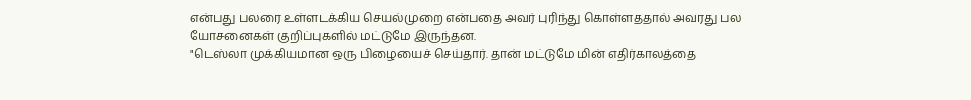என்பது பலரை உள்ளடக்கிய செயல்முறை என்பதை அவர் புரிந்து கொள்ளததால் அவரது பல யோசனைகள் குறிப்புகளில் மட்டுமே இருந்தன.
"டெஸ்லா முக்கியமான ஒரு பிழையைச் செய்தார். தான் மட்டுமே மின் எதிர்காலத்தை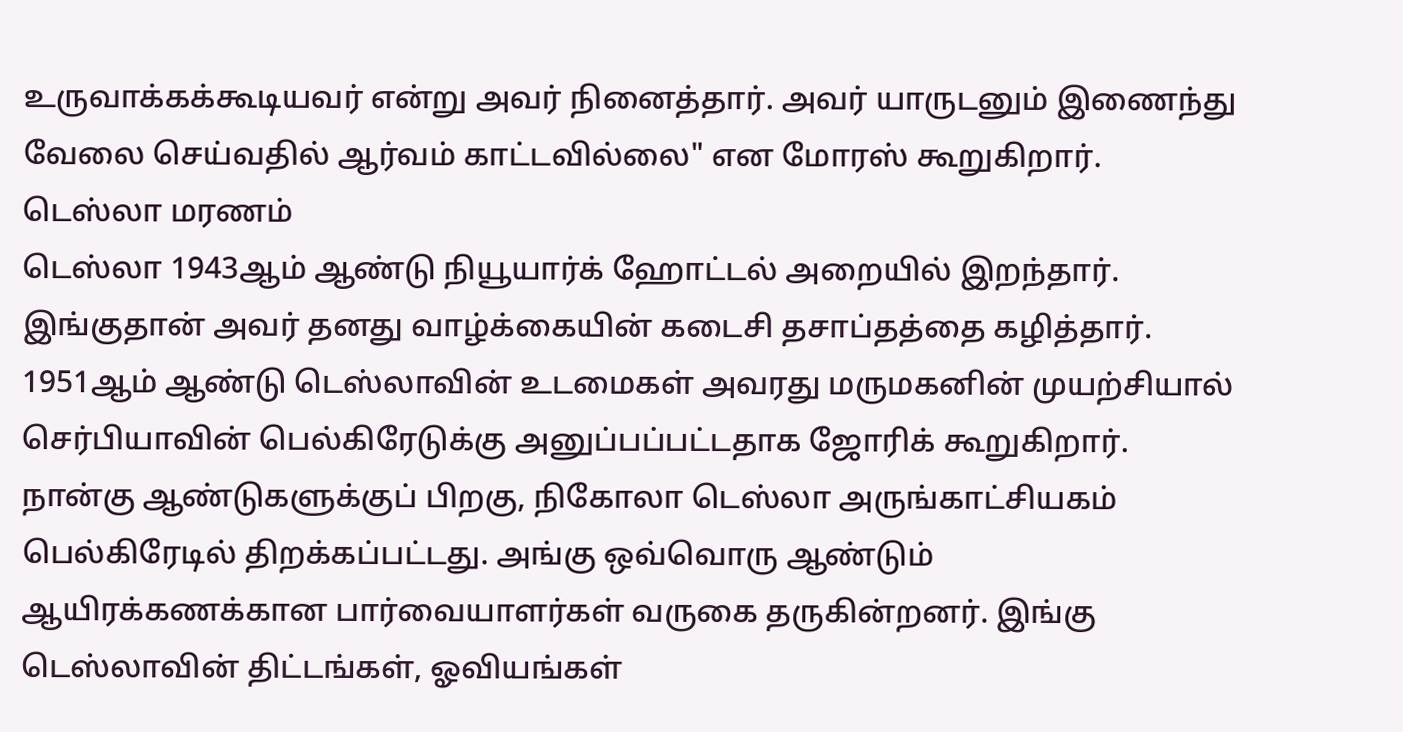உருவாக்கக்கூடியவர் என்று அவர் நினைத்தார். அவர் யாருடனும் இணைந்து வேலை செய்வதில் ஆர்வம் காட்டவில்லை" என மோரஸ் கூறுகிறார்.
டெஸ்லா மரணம்
டெஸ்லா 1943ஆம் ஆண்டு நியூயார்க் ஹோட்டல் அறையில் இறந்தார். இங்குதான் அவர் தனது வாழ்க்கையின் கடைசி தசாப்தத்தை கழித்தார்.
1951ஆம் ஆண்டு டெஸ்லாவின் உடமைகள் அவரது மருமகனின் முயற்சியால் செர்பியாவின் பெல்கிரேடுக்கு அனுப்பப்பட்டதாக ஜோரிக் கூறுகிறார்.
நான்கு ஆண்டுகளுக்குப் பிறகு, நிகோலா டெஸ்லா அருங்காட்சியகம் பெல்கிரேடில் திறக்கப்பட்டது. அங்கு ஒவ்வொரு ஆண்டும் ஆயிரக்கணக்கான பார்வையாளர்கள் வருகை தருகின்றனர். இங்கு டெஸ்லாவின் திட்டங்கள், ஓவியங்கள்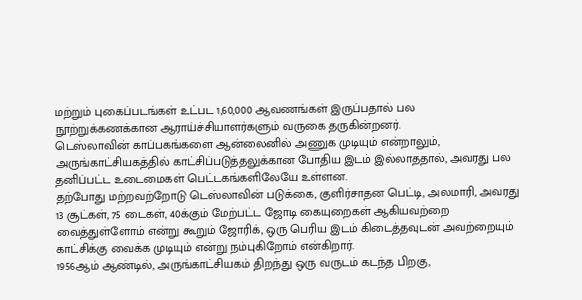மற்றும் புகைப்படங்கள் உட்பட 1,60,000 ஆவணங்கள் இருப்பதால் பல நூற்றுக்கணக்கான ஆராய்ச்சியாளர்களும் வருகை தருகின்றனர்.
டெஸ்லாவின் காப்பகங்களை ஆன்லைனில் அணுக முடியும் என்றாலும், அருங்காட்சியகத்தில் காட்சிப்படுத்தலுக்கான போதிய இடம் இல்லாததால், அவரது பல தனிப்பட்ட உடைமைகள் பெட்டகங்களிலேயே உள்ளன.
தற்போது மற்றவற்றோடு டெஸ்லாவின் படுக்கை, குளிர்சாதன பெட்டி, அலமாரி, அவரது 13 சூட்கள், 75 டைகள், 40க்கும் மேற்பட்ட ஜோடி கையுறைகள் ஆகியவற்றை வைத்துள்ளோம் என்று கூறும் ஜோரிக், ஒரு பெரிய இடம் கிடைத்தவுடன் அவற்றையும் காட்சிக்கு வைக்க முடியும் என்று நம்புகிறோம் என்கிறார்.
1956ஆம் ஆண்டில், அருங்காட்சியகம் திறந்து ஒரு வருடம் கடந்த பிறகு,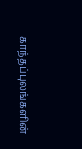காந்தப்புலங்களின்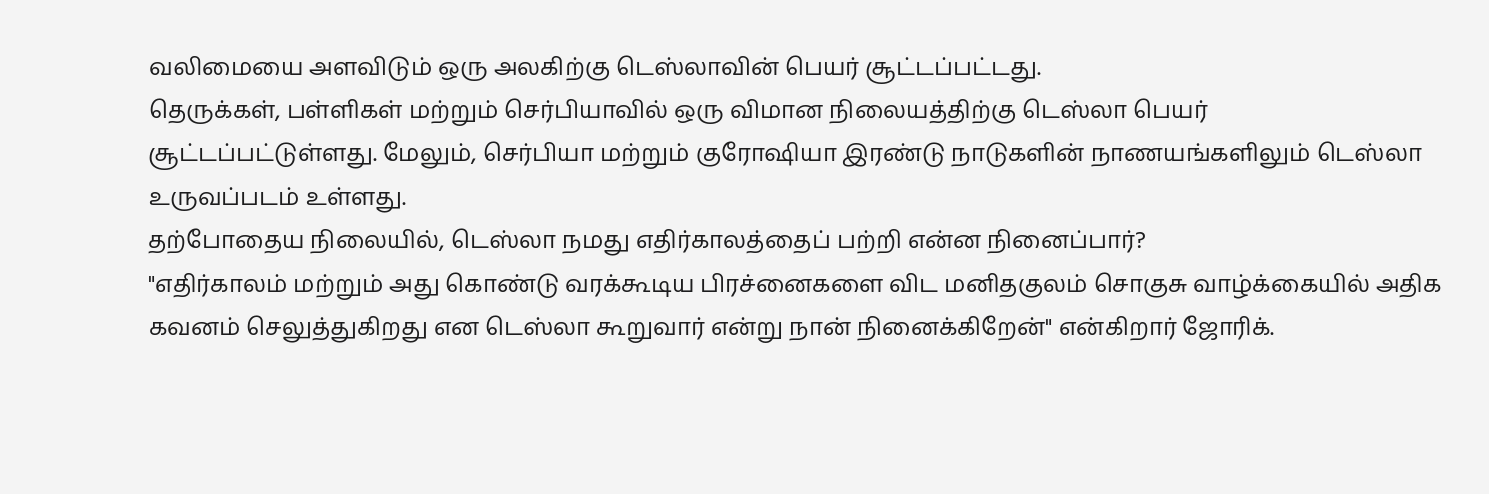வலிமையை அளவிடும் ஒரு அலகிற்கு டெஸ்லாவின் பெயர் சூட்டப்பட்டது.
தெருக்கள், பள்ளிகள் மற்றும் செர்பியாவில் ஒரு விமான நிலையத்திற்கு டெஸ்லா பெயர் சூட்டப்பட்டுள்ளது. மேலும், செர்பியா மற்றும் குரோஷியா இரண்டு நாடுகளின் நாணயங்களிலும் டெஸ்லா உருவப்படம் உள்ளது.
தற்போதைய நிலையில், டெஸ்லா நமது எதிர்காலத்தைப் பற்றி என்ன நினைப்பார்?
"எதிர்காலம் மற்றும் அது கொண்டு வரக்கூடிய பிரச்னைகளை விட மனிதகுலம் சொகுசு வாழ்க்கையில் அதிக கவனம் செலுத்துகிறது என டெஸ்லா கூறுவார் என்று நான் நினைக்கிறேன்" என்கிறார் ஜோரிக்.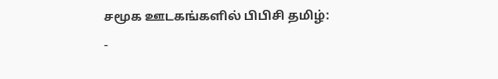சமூக ஊடகங்களில் பிபிசி தமிழ்:
-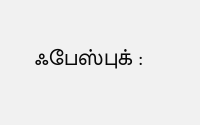ஃபேஸ்புக் :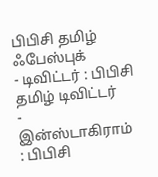பிபிசி தமிழ் ஃபேஸ்புக்
- டிவிட்டர் : பிபிசி தமிழ் டிவிட்டர்
- இன்ஸ்டாகிராம் : பிபிசி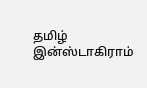தமிழ் இன்ஸ்டாகிராம்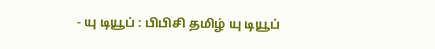- யு டியூப் : பிபிசி தமிழ் யு டியூப்